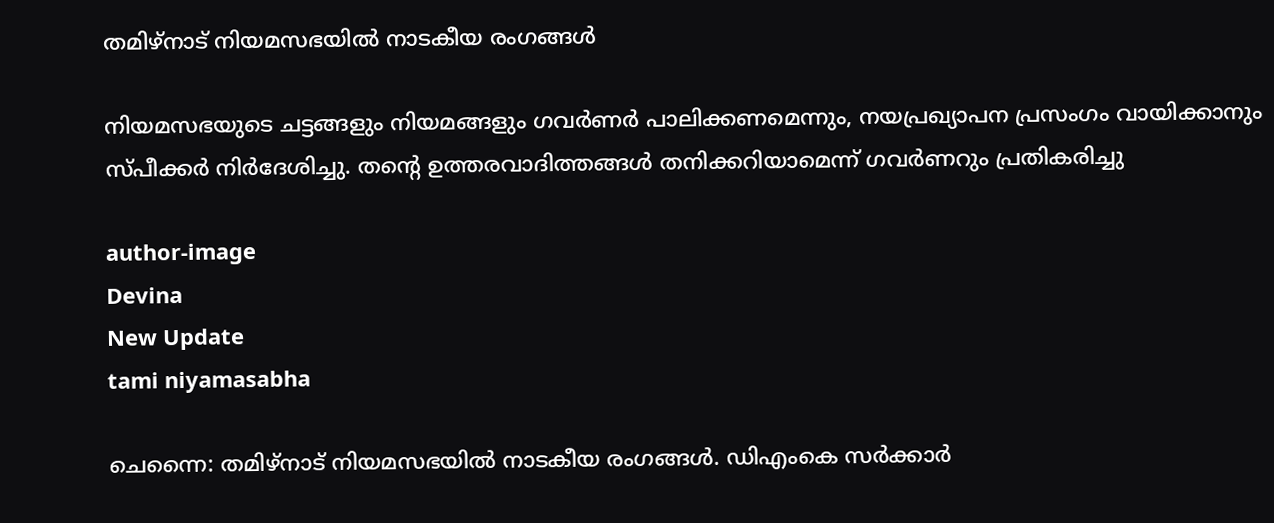തമിഴ്‌നാട് നിയമസഭയില്‍ നാടകീയ രംഗങ്ങൾ

നിയമസഭയുടെ ചട്ടങ്ങളും നിയമങ്ങളും ഗവർണർ പാലിക്കണമെന്നും, നയപ്രഖ്യാപന പ്രസംഗം വായിക്കാനും സ്പീക്കർ നിർദേശിച്ചു. തന്റെ ഉത്തരവാദിത്തങ്ങൾ തനിക്കറിയാമെന്ന് ഗവർണറും പ്രതികരിച്ചു

author-image
Devina
New Update
tami niyamasabha

ചെന്നൈ: തമിഴ്‌നാട് നിയമസഭയിൽ നാടകീയ രംഗങ്ങൾ. ഡിഎംകെ സർക്കാർ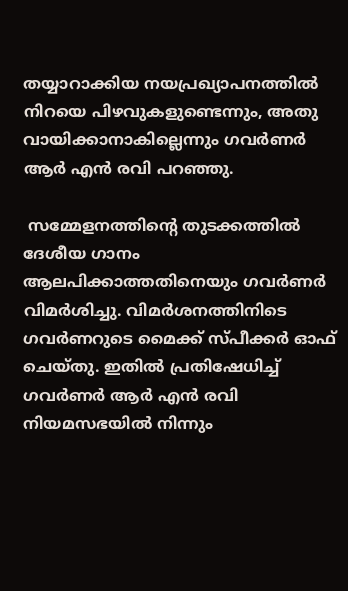തയ്യാറാക്കിയ നയപ്രഖ്യാപനത്തിൽ നിറയെ പിഴവുകളുണ്ടെന്നും, അതു വായിക്കാനാകില്ലെന്നും ഗവർണർ ആർ എൻ രവി പറഞ്ഞു.

 സമ്മേളനത്തിന്റെ തുടക്കത്തിൽ ദേശീയ ഗാനം ആലപിക്കാത്തതിനെയും ഗവർണർ വിമർശിച്ചു. വിമർശനത്തിനിടെ ഗവർണറുടെ മൈക്ക് സ്പീക്കർ ഓഫ് ചെയ്തു. ഇതിൽ പ്രതിഷേധിച്ച് ഗവർണർ ആർ എൻ രവി നിയമസഭയിൽ നിന്നും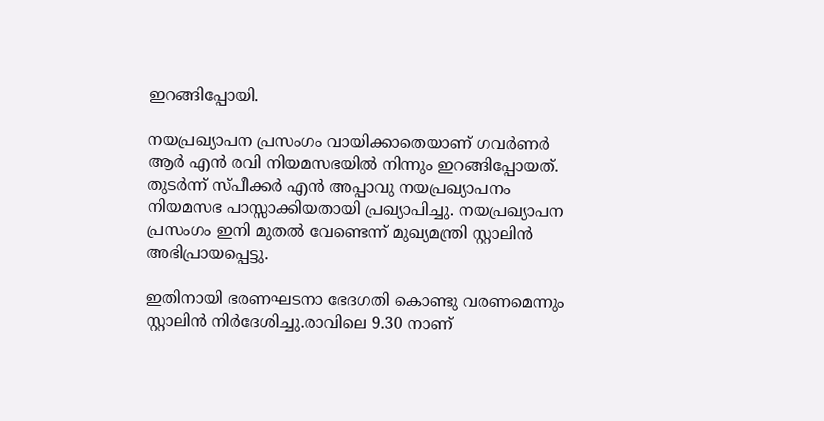ഇറങ്ങിപ്പോയി.

നയപ്രഖ്യാപന പ്രസംഗം വായിക്കാതെയാണ് ഗവർണർ ആർ എൻ രവി നിയമസഭയിൽ നിന്നും ഇറങ്ങിപ്പോയത്. തുടർന്ന് സ്പീക്കർ എൻ അപ്പാവു നയപ്രഖ്യാപനം നിയമസഭ പാസ്സാക്കിയതായി പ്രഖ്യാപിച്ചു. നയപ്രഖ്യാപന പ്രസംഗം ഇനി മുതൽ വേണ്ടെന്ന് മുഖ്യമന്ത്രി സ്റ്റാലിൻ അഭിപ്രായപ്പെട്ടു.

ഇതിനായി ഭരണഘടനാ ഭേദഗതി കൊണ്ടു വരണമെന്നും സ്റ്റാലിൻ നിർദേശിച്ചു.രാവിലെ 9.30 നാണ്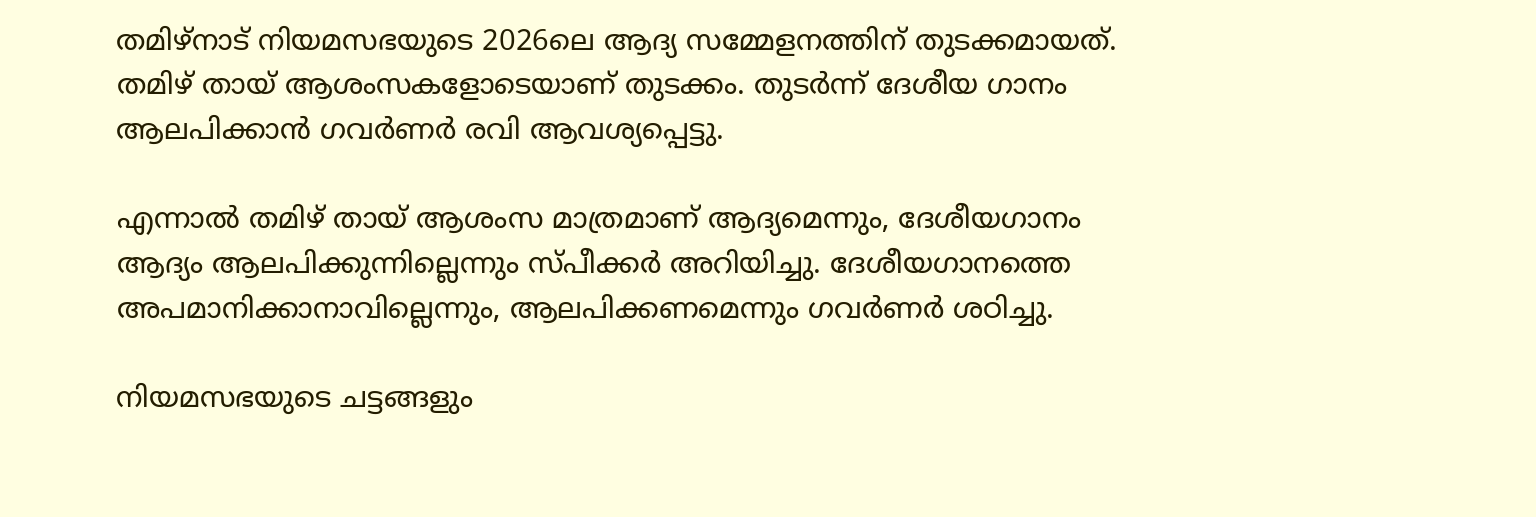തമിഴ്‌നാട് നിയമസഭയുടെ 2026ലെ ആദ്യ സമ്മേളനത്തിന് തുടക്കമായത്. തമിഴ് തായ് ആശംസകളോടെയാണ് തുടക്കം. തുടർന്ന് ദേശീയ ഗാനം ആലപിക്കാൻ ഗവർണർ രവി ആവശ്യപ്പെട്ടു.

എന്നാൽ തമിഴ് തായ് ആശംസ മാത്രമാണ് ആദ്യമെന്നും, ദേശീയഗാനം ആദ്യം ആലപിക്കുന്നില്ലെന്നും സ്പീക്കർ അറിയിച്ചു. ദേശീയഗാനത്തെ അപമാനിക്കാനാവില്ലെന്നും, ആലപിക്കണമെന്നും ഗവർണർ ശഠിച്ചു.

നിയമസഭയുടെ ചട്ടങ്ങളും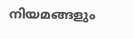നിയമങ്ങളും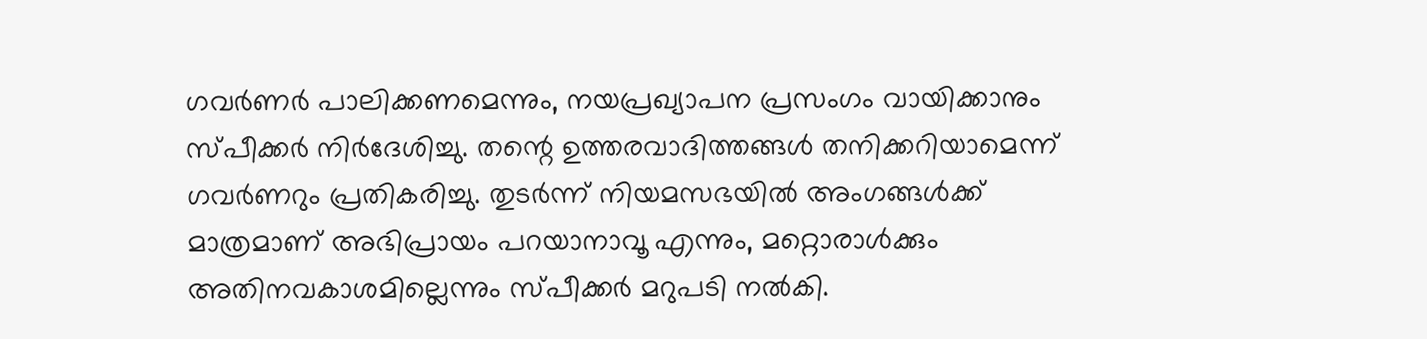ഗവർണർ പാലിക്കണമെന്നും, നയപ്രഖ്യാപന പ്രസംഗം വായിക്കാനും സ്പീക്കർ നിർദേശിച്ചു. തന്റെ ഉത്തരവാദിത്തങ്ങൾ തനിക്കറിയാമെന്ന് ഗവർണറും പ്രതികരിച്ചു. തുടർന്ന് നിയമസഭയിൽ അംഗങ്ങൾക്ക് മാത്രമാണ് അഭിപ്രായം പറയാനാവൂ എന്നും, മറ്റൊരാൾക്കും അതിനവകാശമില്ലെന്നും സ്പീക്കർ മറുപടി നൽകി.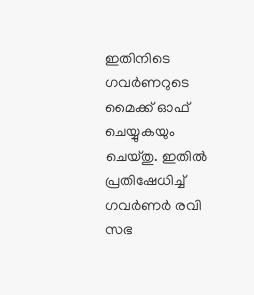ഇതിനിടെ ഗവർണറുടെ മൈക്ക് ഓഫ് ചെയ്യുകയും ചെയ്തു. ഇതിൽ പ്രതിഷേധിച്ച് ഗവർണർ രവി സഭ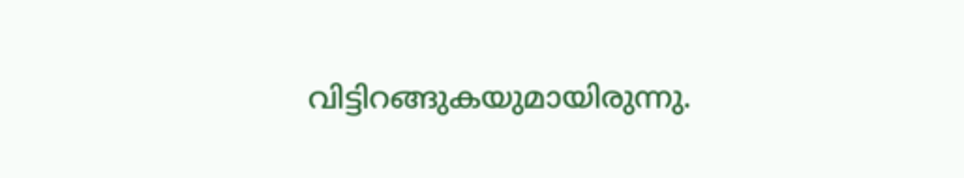വിട്ടിറങ്ങുകയുമായിരുന്നു.